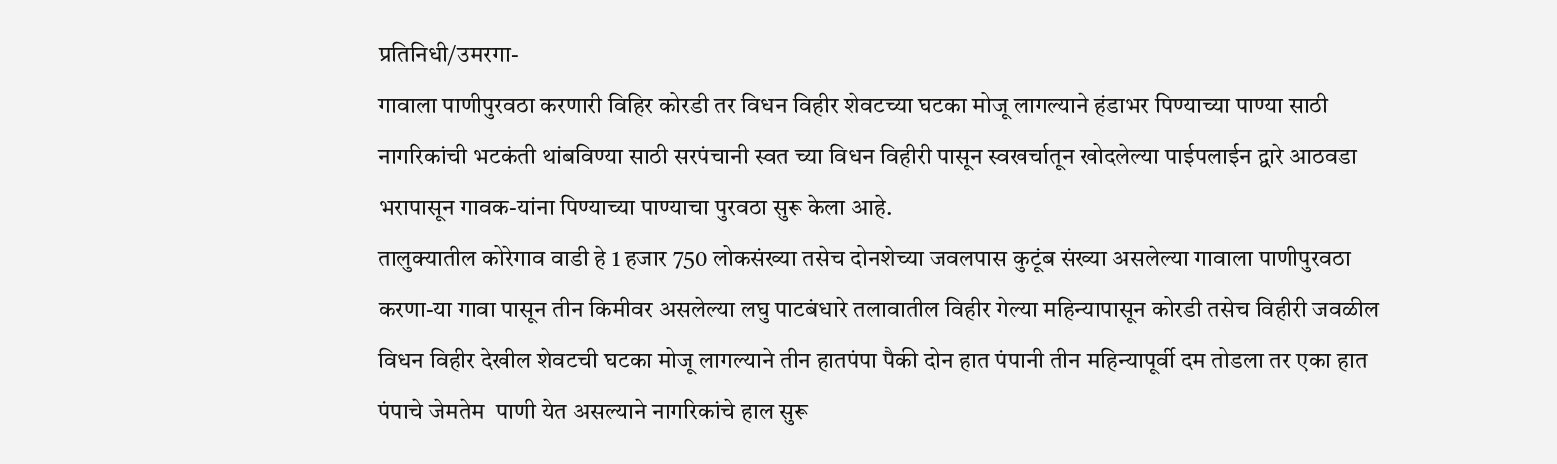प्रतिनिधी/उमरगा-
गावाला पाणीपुरवठा करणारी विहिर कोरडी तर विधन विहीर शेवटच्या घटका मोजू लागल्याने हंडाभर पिण्याच्या पाण्या साठी नागरिकांची भटकंती थांबविण्या साठी सरपंचानी स्वत च्या विधन विहीरी पासून स्वखर्चातून खोदलेल्या पाईपलाईन द्वारे आठवडा भरापासून गावक-यांना पिण्याच्या पाण्याचा पुरवठा सुरू केला आहे.
तालुक्यातील कोरेगाव वाडी हे 1 हजार 750 लोकसंख्या तसेच दोनशेच्या जवलपास कुटूंब संख्या असलेल्या गावाला पाणीपुरवठा करणा-या गावा पासून तीन किमीवर असलेल्या लघु पाटबंधारे तलावातील विहीर गेल्या महिन्यापासून कोरडी तसेच विहीरी जवळील विधन विहीर देखील शेवटची घटका मोजू लागल्याने तीन हातपंपा पैकी दोन हात पंपानी तीन महिन्यापूर्वी दम तोडला तर एका हात पंपाचे जेमतेम  पाणी येत असल्याने नागरिकांचे हाल सुरू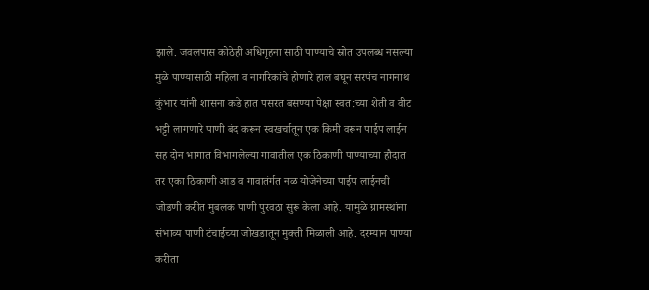झाले. जवलपास कोठेही अधिगृहना साठी पाण्याचे स्रोत उपलब्ध नसल्या मुळे पाण्यासाठी महिला व नागरिकांचे होणारे हाल बघून सरपंच नागनाथ कुंभार यांनी शासना कडे हात पसरत बसण्या पेक्षा स्वत:च्या शेती व वीट भट्टी लागणारे पाणी बंद करून स्वखर्चातून एक किमी वरून पाईप लाईन सह दोन भागात विभागलेल्या गावातील एक ठिकाणी पाण्याच्या हौदात तर एका ठिकाणी आड व गावातंर्गत नळ योजेनेच्या पाईप लाईनची जोडणी करीत मुबलक पाणी पुरवठा सुरू केला आहे. यामुळे ग्रामस्थांना संभाव्य पाणी टंचाईच्या जोखडातून मुक्ती मिळाली आहे. दरम्यान पाण्या करीता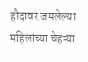हौदावर जमलेल्या महिलांच्या चेहऱ्या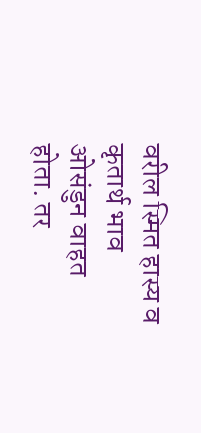वरील स्मित हास्य व कृतार्थ भाव ओसंडुन वाहत होता. तर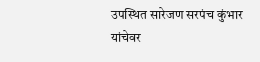उपस्थित सारेजण सरपंच कुंभार यांचेवर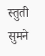स्तुती सुमने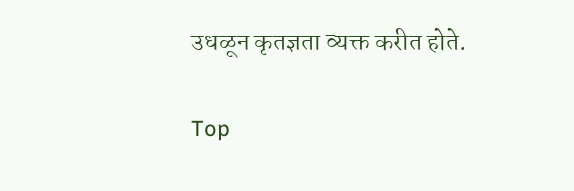उधळून कृतज्ञता व्यक्त करीत होते.

Top